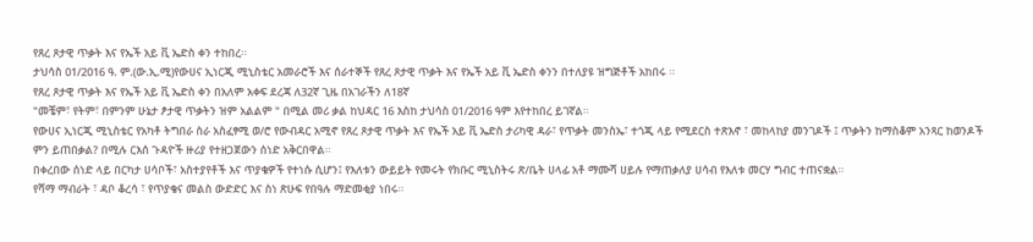የጸረ ጾታዊ ጥቃት እና የኤች አይ ቪ ኤድስ ቀን ተከበረ፡፡
ታህሳስ 01/2016 ዓ. ም.(ው.ኢ.ሚ)የውሀና ኢነርጂ ሚኒስቴር አመራሮች እና ሰራተኞች የጸረ ጾታዊ ጥቃት እና የኤች አይ ቪ ኤድስ ቀንን በተለያዩ ዝግጅቶች አከበሩ ፡፡
የጸረ ጾታዊ ጥቃት እና የኤች አይ ቪ ኤድስ ቀን በአለም አቀፍ ደረጃ ለ32ኛ ጊዜ በአገራችን ለ18ኛ
"መቼም፣ የትም፣ በምንም ሁኔታ ፆታዊ ጥቃትን ዝም አልልም " በሚል መሪ ቃል ከህዳር 16 እስከ ታህሳስ 01/2016 ዓም እየተከበረ ይገኛል፡፡
የውሀና ኢነርጂ ሚኒስቴር የአካቶ ትግበራ ስራ አስፈፃሚ ወ/ሮ የውብዳር አሚኖ የጸረ ጾታዊ ጥቃት እና የኤች አይ ቪ ኤድስ ታሪካዊ ዳራ፣ የጥቃት መንስኤ፣ ተጎጂ ላይ የሚደርስ ተጽእኖ ፣ መከላከያ መንገዶች ፤ ጥቃትን ከማስቆም አንጻር ከወንዶች ምን ይጠበቃል? በሚሉ ርእሰ ጉዳዮች ዙሪያ የተዘጋጀውን ሰነድ አቅርበዋል፡፡
በቀረበው ሰነድ ላይ በርካታ ሀሳቦች፣ አስተያየቶች እና ጥያቄዎች የተነሱ ሲሆን፤ የእለቱን ውይይት የመሩት የክቡር ሚኒስትሩ ጽ/ቤት ሀላፊ አቶ ማሙሻ ሀይሉ የማጠቃለያ ሀሳብ የእለቱ መርሃ ግብር ተጠናቋል፡፡
የሻማ ማብራት ፣ ዳቦ ቆረሳ ፣ የጥያቄና መልስ ውድድር እና ስነ ጽሁፍ የበዓሉ ማድመቂያ ነበሩ፡፡